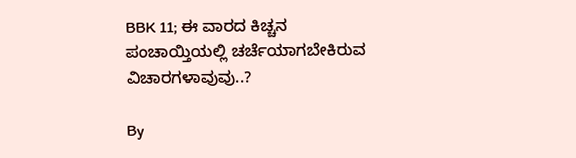BBK 11; ಈ ವಾರದ ಕಿಚ್ಚನ ಪಂಚಾಯ್ತಿಯಲ್ಲಿ ಚರ್ಚೆಯಾಗಬೇಕಿರುವ ವಿಚಾರಗಳಾವುವು..?

By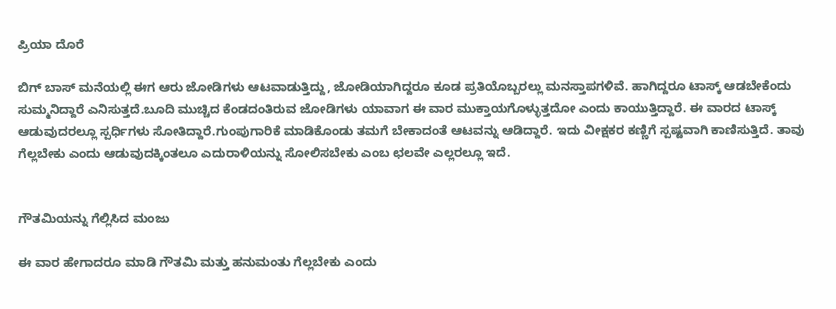ಪ್ರಿಯಾ ದೊರೆ

ಬಿಗ್ ಬಾಸ್ ಮನೆಯಲ್ಲಿ ಈಗ ಆರು ಜೋಡಿಗಳು ಆಟವಾಡುತ್ತಿದ್ದು, ಜೋಡಿಯಾಗಿದ್ದರೂ ಕೂಡ ಪ್ರತಿಯೊಬ್ಬರಲ್ಲು ಮನಸ್ತಾಪಗಳಿವೆ. ಹಾಗಿದ್ದರೂ ಟಾಸ್ಕ್ ಆಡಬೇಕೆಂದು ಸುಮ್ಮನಿದ್ದಾರೆ ಎನಿಸುತ್ತದೆ.ಬೂದಿ ಮುಚ್ಚಿದ ಕೆಂಡದಂತಿರುವ ಜೋಡಿಗಳು ಯಾವಾಗ ಈ ವಾರ ಮುಕ್ತಾಯಗೊಳ್ಳುತ್ತದೋ ಎಂದು ಕಾಯುತ್ತಿದ್ದಾರೆ. ಈ ವಾರದ ಟಾಸ್ಕ್ ಆಡುವುದರಲ್ಲೂ ಸ್ಪರ್ಧಿಗಳು ಸೋತಿದ್ದಾರೆ.ಗುಂಪುಗಾರಿಕೆ ಮಾಡಿಕೊಂಡು ತಮಗೆ ಬೇಕಾದಂತೆ ಆಟವನ್ನು ಆಡಿದ್ದಾರೆ. ಇದು ವೀಕ್ಷಕರ ಕಣ್ಣಿಗೆ ಸ್ಪಷ್ಟವಾಗಿ ಕಾಣಿಸುತ್ತಿದೆ. ತಾವು ಗೆಲ್ಲಬೇಕು ಎಂದು ಆಡುವುದಕ್ಕಿಂತಲೂ ಎದುರಾಳಿಯನ್ನು ಸೋಲಿಸಬೇಕು ಎಂಬ ಛಲವೇ ಎಲ್ಲರಲ್ಲೂ ಇದೆ.


ಗೌತಮಿಯನ್ನು ಗೆಲ್ಲಿಸಿದ ಮಂಜು

ಈ ವಾರ ಹೇಗಾದರೂ ಮಾಡಿ ಗೌತಮಿ ಮತ್ತು ಹನುಮಂತು ಗೆಲ್ಲಬೇಕು ಎಂದು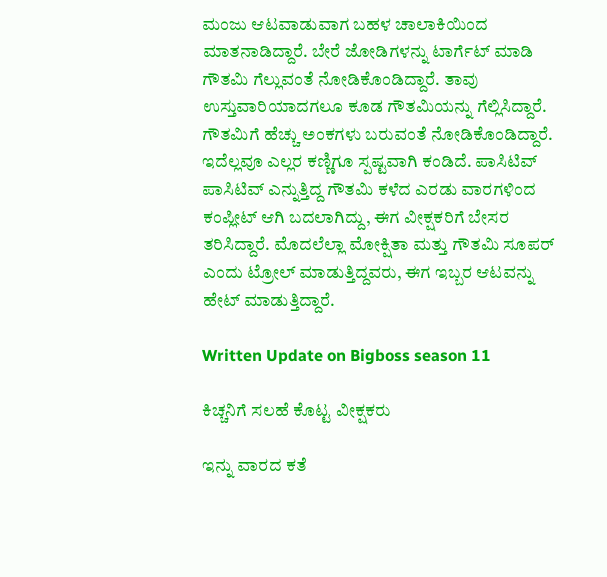ಮಂಜು ಆಟವಾಡುವಾಗ ಬಹಳ ಚಾಲಾಕಿಯಿಂದ ಮಾತನಾಡಿದ್ದಾರೆ. ಬೇರೆ ಜೋಡಿಗಳನ್ನು ಟಾರ್ಗೆಟ್ ಮಾಡಿ ಗೌತಮಿ ಗೆಲ್ಲುವಂತೆ ನೋಡಿಕೊಂಡಿದ್ದಾರೆ. ತಾವು ಉಸ್ತುವಾರಿಯಾದಗಲೂ ಕೂಡ ಗೌತಮಿಯನ್ನು ಗೆಲ್ಲಿಸಿದ್ದಾರೆ. ಗೌತಮಿಗೆ ಹೆಚ್ಚು ಅಂಕಗಳು ಬರುವಂತೆ ನೋಡಿಕೊಂಡಿದ್ದಾರೆ. ಇದೆಲ್ಲವೂ ಎಲ್ಲರ ಕಣ್ಣಿಗೂ ಸ್ಪಷ್ಟವಾಗಿ ಕಂಡಿದೆ. ಪಾಸಿಟಿವ್ ಪಾಸಿಟಿವ್ ಎನ್ನುತ್ತಿದ್ದ ಗೌತಮಿ ಕಳೆದ ಎರಡು ವಾರಗಳಿಂದ ಕಂಪ್ಲೀಟ್ ಆಗಿ ಬದಲಾಗಿದ್ದು, ಈಗ ವೀಕ್ಷಕರಿಗೆ ಬೇಸರ ತರಿಸಿದ್ದಾರೆ. ಮೊದಲೆಲ್ಲಾ ಮೋಕ್ಷಿತಾ ಮತ್ತು ಗೌತಮಿ ಸೂಪರ್ ಎಂದು ಟ್ರೋಲ್ ಮಾಡುತ್ತಿದ್ದವರು, ಈಗ ಇಬ್ಬರ ಆಟವನ್ನು ಹೇಟ್ ಮಾಡುತ್ತಿದ್ದಾರೆ.

Written Update on Bigboss season 11

ಕಿಚ್ಚನಿಗೆ ಸಲಹೆ ಕೊಟ್ಟ ವೀಕ್ಷಕರು

ಇನ್ನು ವಾರದ ಕತೆ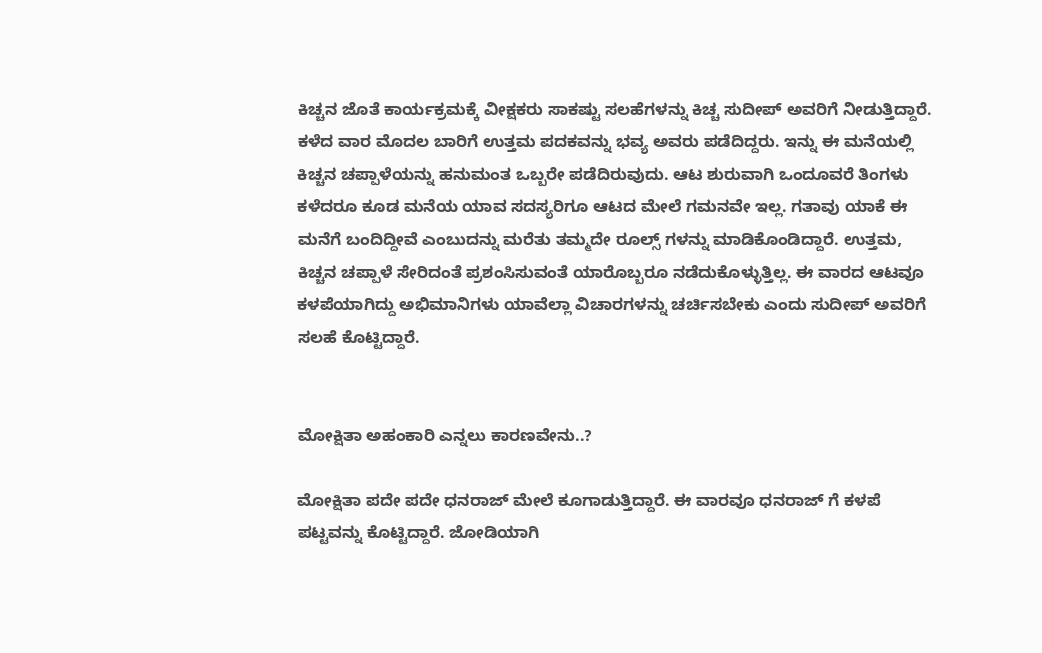ಕಿಚ್ಚನ ಜೊತೆ ಕಾರ್ಯಕ್ರಮಕ್ಕೆ ವೀಕ್ಷಕರು ಸಾಕಷ್ಟು ಸಲಹೆಗಳನ್ನು ಕಿಚ್ಚ ಸುದೀಪ್ ಅವರಿಗೆ ನೀಡುತ್ತಿದ್ದಾರೆ. ಕಳೆದ ವಾರ ಮೊದಲ ಬಾರಿಗೆ ಉತ್ತಮ ಪದಕವನ್ನು ಭವ್ಯ ಅವರು ಪಡೆದಿದ್ದರು. ಇನ್ನು ಈ ಮನೆಯಲ್ಲಿ ಕಿಚ್ಚನ ಚಪ್ಪಾಳೆಯನ್ನು ಹನುಮಂತ ಒಬ್ಬರೇ ಪಡೆದಿರುವುದು. ಆಟ ಶುರುವಾಗಿ ಒಂದೂವರೆ ತಿಂಗಳು ಕಳೆದರೂ ಕೂಡ ಮನೆಯ ಯಾವ ಸದಸ್ಯರಿಗೂ ಆಟದ ಮೇಲೆ ಗಮನವೇ ಇಲ್ಲ. ಗತಾವು ಯಾಕೆ ಈ ಮನೆಗೆ ಬಂದಿದ್ದೀವೆ ಎಂಬುದನ್ನು ಮರೆತು ತಮ್ಮದೇ ರೂಲ್ಸ್ ಗಳನ್ನು ಮಾಡಿಕೊಂಡಿದ್ದಾರೆ. ಉತ್ತಮ, ಕಿಚ್ಚನ ಚಪ್ಪಾಳೆ ಸೇರಿದಂತೆ ಪ್ರಶಂಸಿಸುವಂತೆ ಯಾರೊಬ್ಬರೂ ನಡೆದುಕೊಳ್ಳುತ್ತಿಲ್ಲ. ಈ ವಾರದ ಆಟವೂ ಕಳಪೆಯಾಗಿದ್ದು ಅಭಿಮಾನಿಗಳು ಯಾವೆಲ್ಲಾ ವಿಚಾರಗಳನ್ನು ಚರ್ಚಿಸಬೇಕು ಎಂದು ಸುದೀಪ್ ಅವರಿಗೆ ಸಲಹೆ ಕೊಟ್ಟಿದ್ದಾರೆ.


ಮೋಕ್ಷಿತಾ ಅಹಂಕಾರಿ ಎನ್ನಲು ಕಾರಣವೇನು..?

ಮೋಕ್ಷಿತಾ ಪದೇ ಪದೇ ಧನರಾಜ್ ಮೇಲೆ ಕೂಗಾಡುತ್ತಿದ್ದಾರೆ. ಈ ವಾರವೂ ಧನರಾಜ್ ಗೆ ಕಳಪೆ ಪಟ್ಟವನ್ನು ಕೊಟ್ಟಿದ್ದಾರೆ. ಜೋಡಿಯಾಗಿ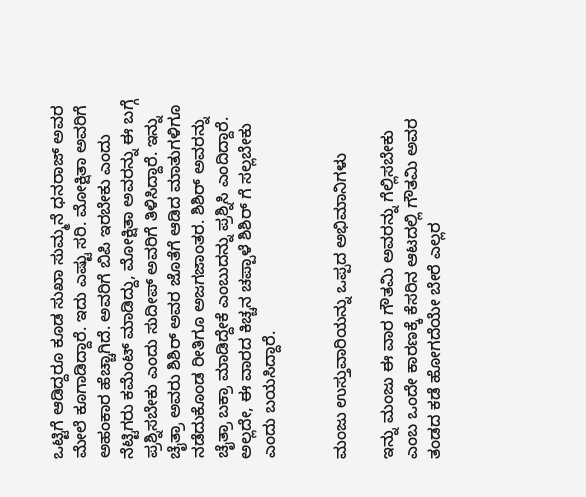ಒಟ್ಟಿಗೆ ಆಡಿದ್ದರೂ ಕೂಡ ಸುಖಾ ಸುಮ್ಮನೆ ಧನರಾಜ್ ಅವರ ಮೇಲೆ ಕೂಗಾಡಿದ್ದಾರೆ. ಇದು ಎಷ್ಟು ಸರಿ. ಮೋಕ್ಷಿತಾ ಅವರಿಗೆ ಅಹಂಕಾರ ಹೆಚ್ಚಾಗಿದೆ. ಅವರಿಗೆ ಬಿಪಿ ಇರಬೇಕು ಎಂದು ನೆಟ್ಟಿಗರು ಕಮೆಂಟ್ ಮಾಡಿದ್ದು, ಮೋಕ್ಷಿತಾ ಅವರನ್ನು ಈ ಬಗ್ಗೆ ಪ್ರಶ್ನಿಸಬೇಕು ಎಂದು ಸುದೀಪ್ ಅವರಿಗೆ ತಿಳಿಸಿದ್ದಾರೆ. ಇನ್ನು ಚೈತ್ರಾ ಅವರು ಶಿಶಿರ್ ಅವರ ಜೊತೆಗೆ ಆಡಿದ ಮಾತುಗಳಿಗೂ ನಡೆದುಕೊಂಡ ರೀತಿಗೂ ಅಜಗಜಾಂತರ. ಶಿಶಿರ್ ಅವರನ್ನು ಚೈತ್ರಾ ಬಕ್ರಾ ಮಾಡಿದ್ದೇಕೆ ಎಂಬುದನ್ನು ಪ್ರಶ್ನಿಸಿ ಎಂದಿದ್ದಾರೆ. ಅಲ್ಲದೇ, ಈ ವಾರದ ಕಿಚ್ಚನ ಚಪ್ಪಾಳೆ ಶಿಶಿರ್ ಗೆ ಸಲ್ಲಬೇಕು ಎಂದು ಬಯಸಿದ್ದಾರೆ.


ಮಂಜು ಉಸ್ತುವಾರಿಯನ್ನು ಒಪ್ಪದ ಅಭಿಮಾನಿಗಳು

ಇನ್ನು ಮಂಜು ಈ ವಾರ ಗೌತಮಿ ಅವರನ್ನು ಗೆಲ್ಲಿಸಬೇಕು ಎಂಬ ಒಂದೇ ಕಾರಣಕ್ಕೆ ಕೆಸರಿನ ಆಟದಲ್ಲಿ ಗೌತಮಿ ಅವರ ತಂಡದ ಕಡೆ ಹೋಗದೆಯೇ ಬೇರೆ ಎಲ್ಲರ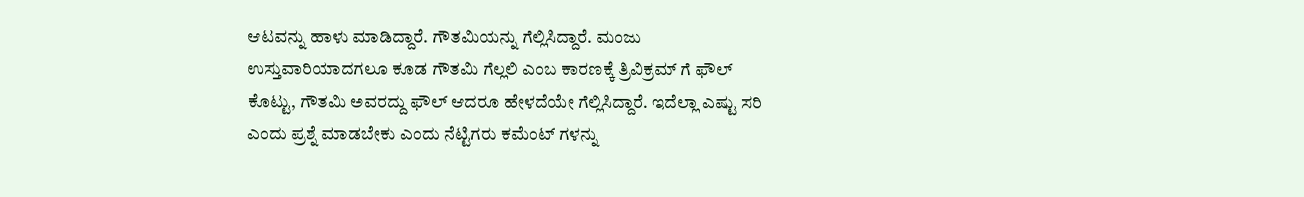ಆಟವನ್ನು ಹಾಳು ಮಾಡಿದ್ದಾರೆ. ಗೌತಮಿಯನ್ನು ಗೆಲ್ಲಿಸಿದ್ದಾರೆ. ಮಂಜು ಉಸ್ತುವಾರಿಯಾದಗಲೂ ಕೂಡ ಗೌತಮಿ ಗೆಲ್ಲಲಿ ಎಂಬ ಕಾರಣಕ್ಕೆ ತ್ರಿವಿಕ್ರಮ್ ಗೆ ಫೌಲ್ ಕೊಟ್ಟು, ಗೌತಮಿ ಅವರದ್ದು ಫೌಲ್ ಆದರೂ ಹೇಳದೆಯೇ ಗೆಲ್ಲಿಸಿದ್ದಾರೆ. ಇದೆಲ್ಲಾ ಎಷ್ಟು ಸರಿ ಎಂದು ಪ್ರಶ್ನೆ ಮಾಡಬೇಕು ಎಂದು ನೆಟ್ಟಿಗರು ಕಮೆಂಟ್ ಗಳನ್ನು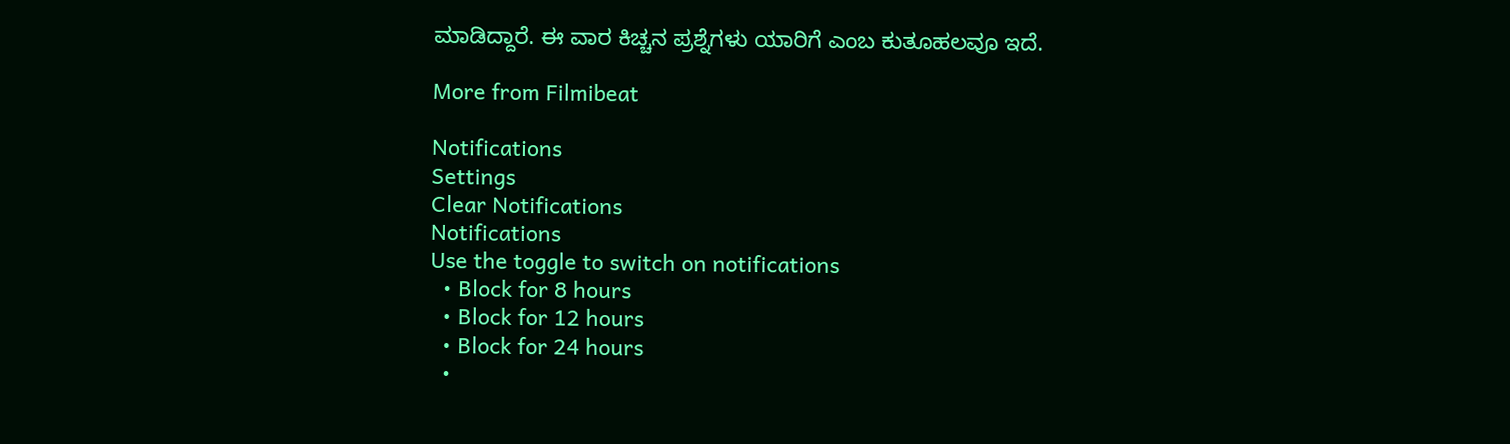ಮಾಡಿದ್ದಾರೆ. ಈ ವಾರ ಕಿಚ್ಚನ ಪ್ರಶ್ನೆಗಳು ಯಾರಿಗೆ ಎಂಬ ಕುತೂಹಲವೂ ಇದೆ.

More from Filmibeat

Notifications
Settings
Clear Notifications
Notifications
Use the toggle to switch on notifications
  • Block for 8 hours
  • Block for 12 hours
  • Block for 24 hours
  •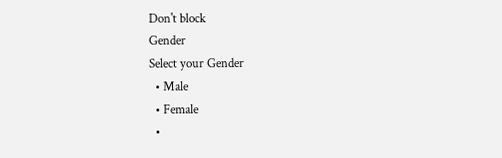Don't block
Gender
Select your Gender
  • Male
  • Female
  •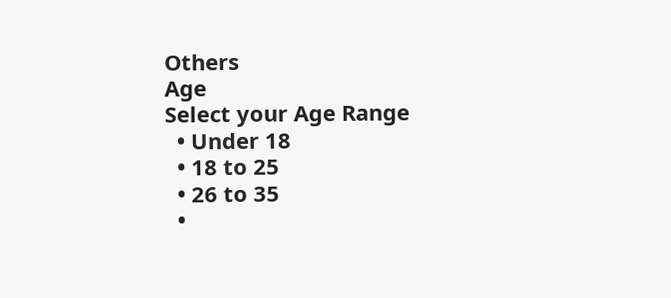Others
Age
Select your Age Range
  • Under 18
  • 18 to 25
  • 26 to 35
  •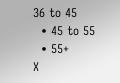36 to 45
  • 45 to 55
  • 55+
X